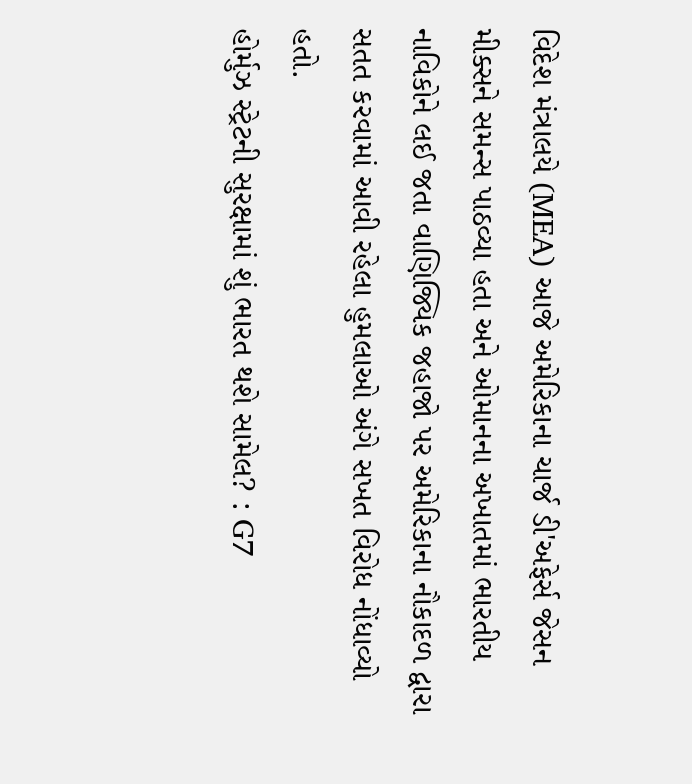વિદેશ મંત્રાલયે (MEA) આજે અમેરિકાના ચાર્જ ડી'અફેર્સ જેસન મીક્સને સમન્સ પાઠવ્યા હતા અને ઓમાનના અખાતમાં ભારતીય નાવિકોને લઈ જતા વાણિજ્યિક જહાજો પર અમેરિકાના નૌકાદળ દ્વારા સતત કરવામાં આવી રહેલા હુમલાઓ અંગે સખત વિરોધ નોંધાવ્યો હતો.
હોર્મુઝ સ્ટ્રેટની સુરક્ષામાં શું ભારત થશે સામેલ? : G7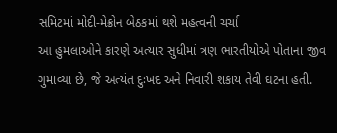સમિટમાં મોદી-મેક્રોન બેઠકમાં થશે મહત્વની ચર્ચા
આ હુમલાઓને કારણે અત્યાર સુધીમાં ત્રણ ભારતીયોએ પોતાના જીવ ગુમાવ્યા છે, જે અત્યંત દુઃખદ અને નિવારી શકાય તેવી ઘટના હતી.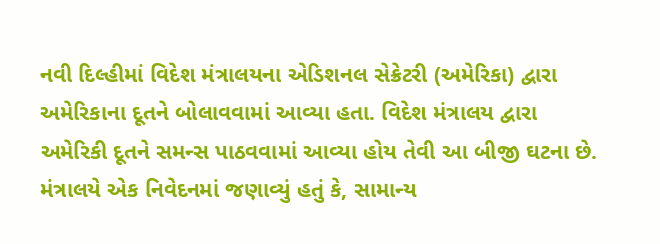નવી દિલ્હીમાં વિદેશ મંત્રાલયના એડિશનલ સેક્રેટરી (અમેરિકા) દ્વારા અમેરિકાના દૂતને બોલાવવામાં આવ્યા હતા. વિદેશ મંત્રાલય દ્વારા અમેરિકી દૂતને સમન્સ પાઠવવામાં આવ્યા હોય તેવી આ બીજી ઘટના છે.
મંત્રાલયે એક નિવેદનમાં જણાવ્યું હતું કે, સામાન્ય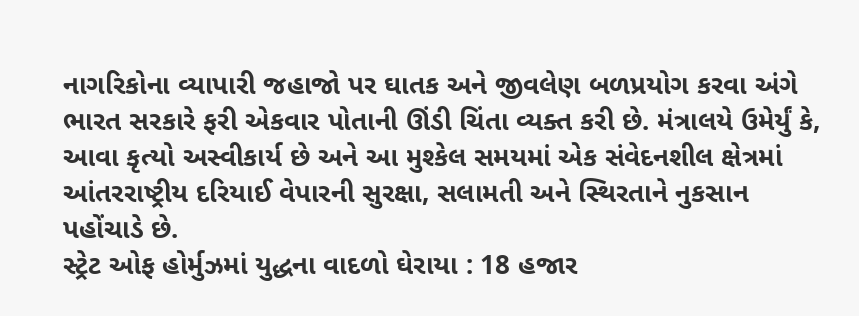નાગરિકોના વ્યાપારી જહાજો પર ઘાતક અને જીવલેણ બળપ્રયોગ કરવા અંગે ભારત સરકારે ફરી એકવાર પોતાની ઊંડી ચિંતા વ્યક્ત કરી છે. મંત્રાલયે ઉમેર્યું કે, આવા કૃત્યો અસ્વીકાર્ય છે અને આ મુશ્કેલ સમયમાં એક સંવેદનશીલ ક્ષેત્રમાં આંતરરાષ્ટ્રીય દરિયાઈ વેપારની સુરક્ષા, સલામતી અને સ્થિરતાને નુકસાન પહોંચાડે છે.
સ્ટ્રેટ ઓફ હોર્મુઝમાં યુદ્ધના વાદળો ઘેરાયા : 18 હજાર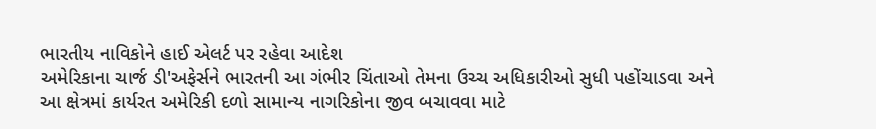ભારતીય નાવિકોને હાઈ એલર્ટ પર રહેવા આદેશ
અમેરિકાના ચાર્જ ડી'અફેર્સને ભારતની આ ગંભીર ચિંતાઓ તેમના ઉચ્ચ અધિકારીઓ સુધી પહોંચાડવા અને આ ક્ષેત્રમાં કાર્યરત અમેરિકી દળો સામાન્ય નાગરિકોના જીવ બચાવવા માટે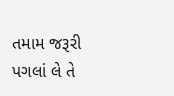તમામ જરૂરી પગલાં લે તે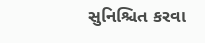સુનિશ્ચિત કરવા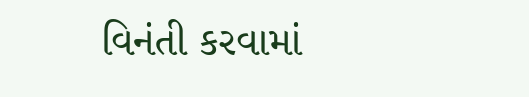વિનંતી કરવામાં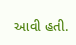આવી હતી.